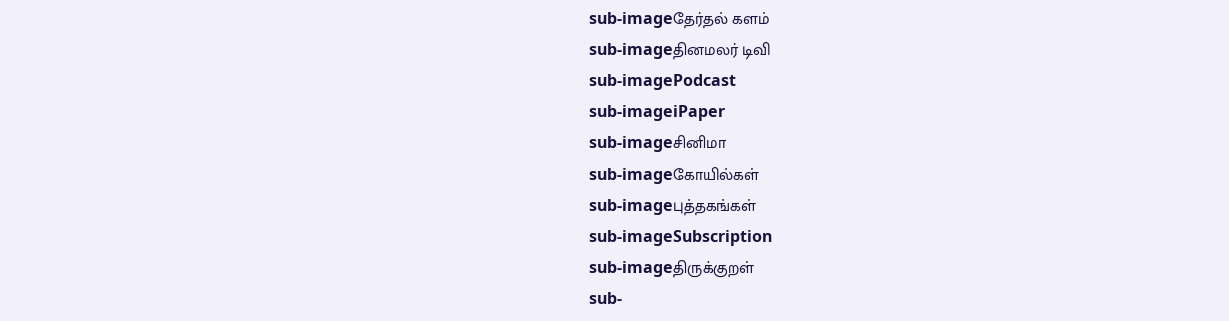sub-imageதேர்தல் களம்
sub-imageதினமலர் டிவி
sub-imagePodcast
sub-imageiPaper
sub-imageசினிமா
sub-imageகோயில்கள்
sub-imageபுத்தகங்கள்
sub-imageSubscription
sub-imageதிருக்குறள்
sub-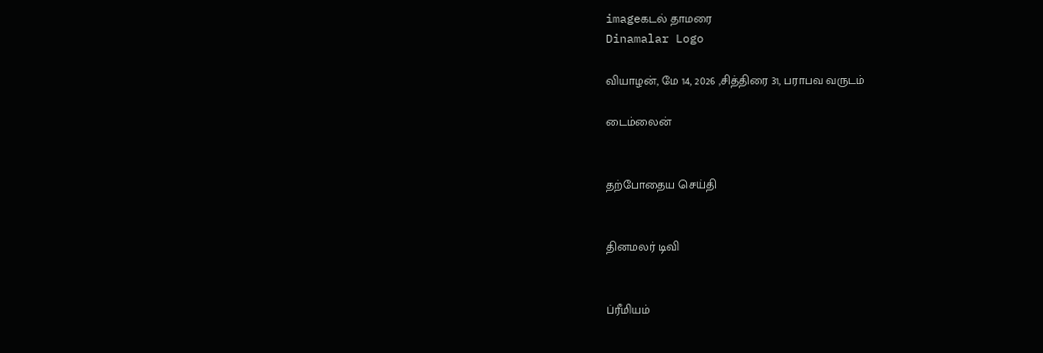imageகடல் தாமரை
Dinamalar Logo

வியாழன், மே 14, 2026 ,சித்திரை 31, பராபவ வருடம்

டைம்லைன்


தற்போதைய செய்தி


தினமலர் டிவி


ப்ரீமியம்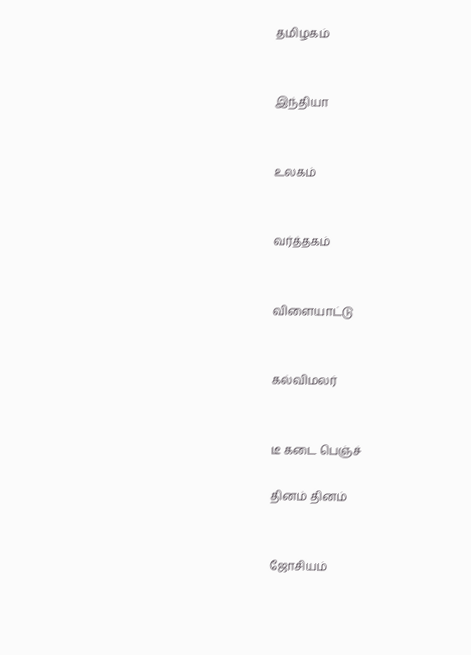தமிழகம்


இந்தியா


உலகம்


வர்த்தகம்


விளையாட்டு


கல்விமலர்


டீ கடை பெஞ்ச்

தினம் தினம்


ஜோசியம்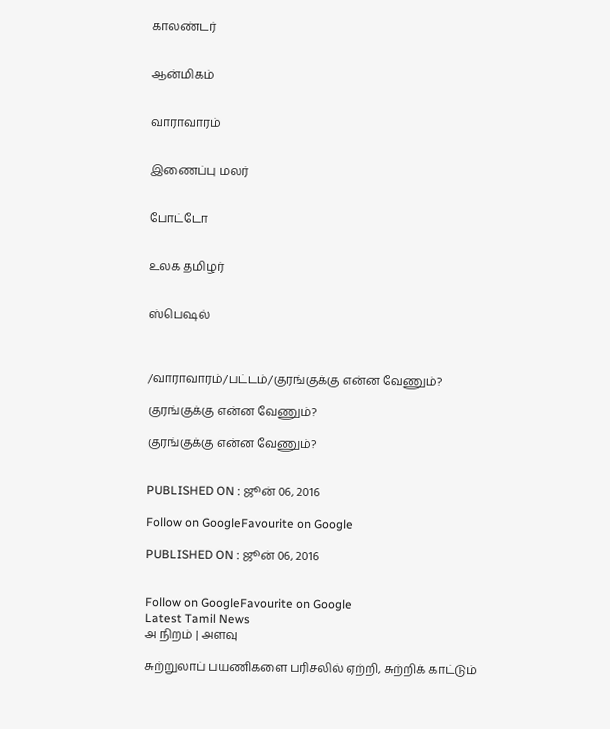காலண்டர்


ஆன்மிகம்


வாராவாரம்


இணைப்பு மலர்


போட்டோ


உலக தமிழர்


ஸ்பெஷல்



/வாராவாரம்/பட்டம்/குரங்குக்கு என்ன வேணும்?

குரங்குக்கு என்ன வேணும்?

குரங்குக்கு என்ன வேணும்?


PUBLISHED ON : ஜூன் 06, 2016

Follow on GoogleFavourite on Google

PUBLISHED ON : ஜூன் 06, 2016


Follow on GoogleFavourite on Google
Latest Tamil News
அ நிறம் | அளவு

சுற்றுலாப் பயணிகளை பரிசலில் ஏற்றி, சுற்றிக் காட்டும்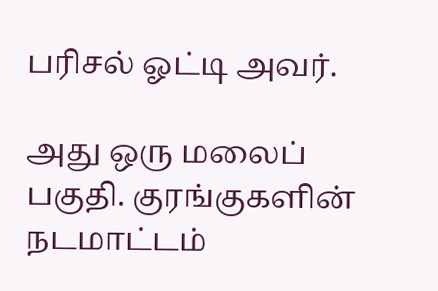பரிசல் ஓட்டி அவர்.

அது ஒரு மலைப் பகுதி. குரங்குகளின் நடமாட்டம்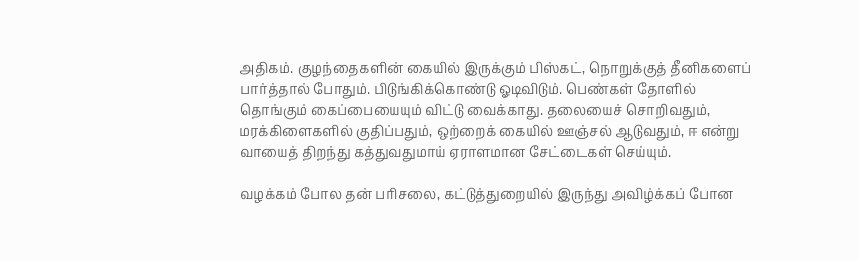அதிகம். குழந்தைகளின் கையில் இருக்கும் பிஸ்கட், நொறுக்குத் தீனிகளைப் பார்த்தால் போதும். பிடுங்கிக்கொண்டு ஓடிவிடும். பெண்கள் தோளில் தொங்கும் கைப்பையையும் விட்டு வைக்காது. தலையைச் சொறிவதும், மரக்கிளைகளில் குதிப்பதும், ஒற்றைக் கையில் ஊஞ்சல் ஆடுவதும், ஈ என்று வாயைத் திறந்து கத்துவதுமாய் ஏராளமான சேட்டைகள் செய்யும்.

வழக்கம் போல தன் பரிசலை, கட்டுத்துறையில் இருந்து அவிழ்க்கப் போன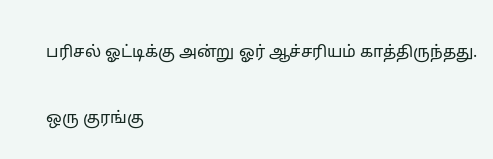பரிசல் ஓட்டிக்கு அன்று ஓர் ஆச்சரியம் காத்திருந்தது.

ஒரு குரங்கு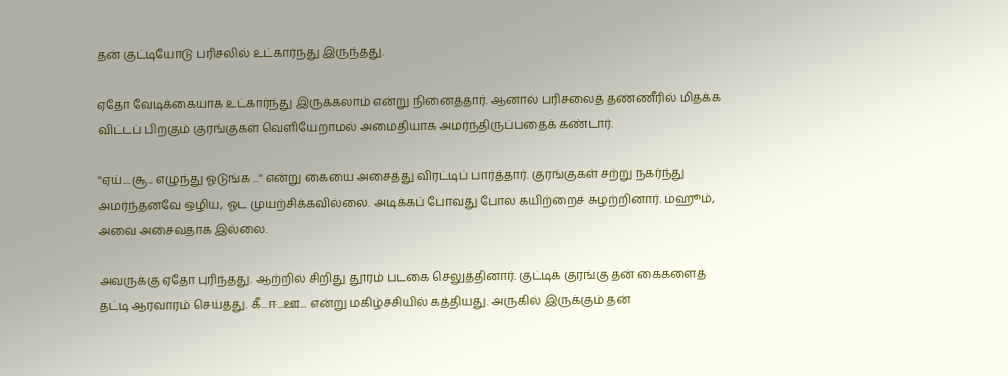தன் குட்டியோடு பரிசலில் உட்கார்ந்து இருந்தது.

ஏதோ வேடிக்கையாக உட்கார்ந்து இருக்கலாம் என்று நினைத்தார். ஆனால் பரிசலைத் தண்ணீரில் மிதக்க விட்டப் பிறகும் குரங்குகள் வெளியேறாமல் அமைதியாக அமர்ந்திருப்பதைக் கண்டார்.

''ஏய்....சூ... எழுந்து ஓடுங்க ...'' என்று கையை அசைத்து விரட்டிப் பார்த்தார். குரங்குகள் சற்று நகர்ந்து அமர்ந்தனவே ஒழிய, ஓட முயற்சிக்கவில்லை. அடிக்கப் போவது போல கயிற்றைச் சுழற்றினார். ம்ஹூம், அவை அசைவதாக இல்லை.

அவருக்கு ஏதோ புரிந்தது. ஆற்றில் சிறிது தூரம் படகை செலுத்தினார். குட்டிக் குரங்கு தன் கைகளைத் தட்டி ஆரவாரம் செய்தது. கீ...ஈ...ஊ... என்று மகிழ்ச்சியில் கத்தியது. அருகில் இருக்கும் தன்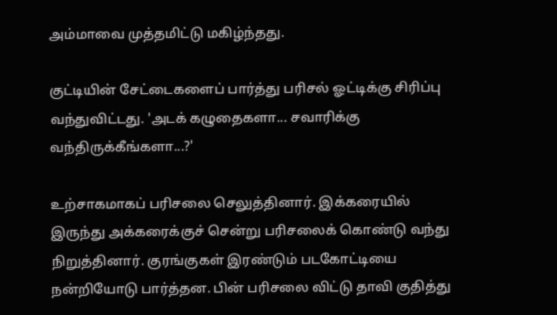அம்மாவை முத்தமிட்டு மகிழ்ந்தது.

குட்டியின் சேட்டைகளைப் பார்த்து பரிசல் ஓட்டிக்கு சிரிப்பு வந்துவிட்டது. 'அடக் கழுதைகளா... சவாரிக்கு வந்திருக்கீங்களா...?'

உற்சாகமாகப் பரிசலை செலுத்தினார். இக்கரையில் இருந்து அக்கரைக்குச் சென்று பரிசலைக் கொண்டு வந்து நிறுத்தினார். குரங்குகள் இரண்டும் படகோட்டியை நன்றியோடு பார்த்தன. பின் பரிசலை விட்டு தாவி குதித்து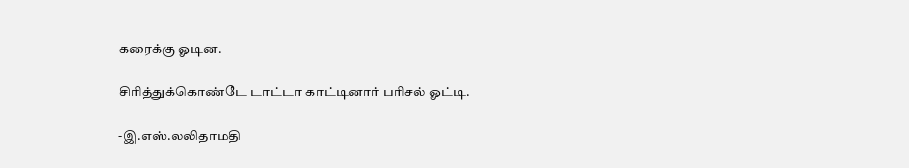கரைக்கு ஓடின.

சிரித்துக்கொண்டே டாட்டா காட்டினார் பரிசல் ஓட்டி.

-இ.எஸ்.லலிதாமதி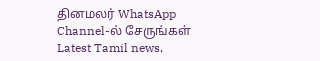தினமலர் WhatsApp Channel-ல் சேருங்கள்
Latest Tamil news,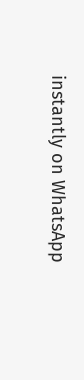instantly on WhatsApp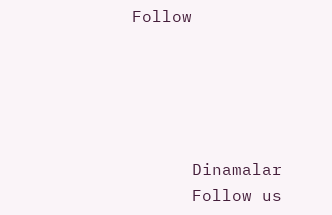Follow





      Dinamalar
      Follow us